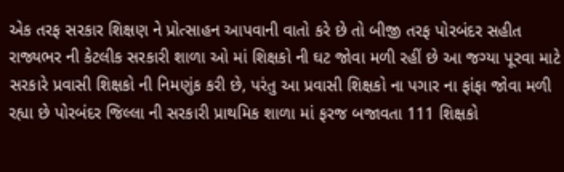એક તરફ સરકાર શિક્ષણ ને પ્રોત્સાહન આપવાની વાતો કરે છે તો બીજી તરફ પોરબંદર સહીત રાજ્યભર ની કેટલીક સરકારી શાળા ઓ માં શિક્ષકો ની ઘટ જોવા મળી રહીં છે આ જગ્યા પૂરવા માટે સરકારે પ્રવાસી શિક્ષકો ની નિમણુંક કરી છે, પરંતુ આ પ્રવાસી શિક્ષકો ના પગાર ના ફાંફા જોવા મળી રહ્યા છે પોરબંદર જિલ્લા ની સરકારી પ્રાથમિક શાળા માં ફરજ બજાવતા 111 શિક્ષકો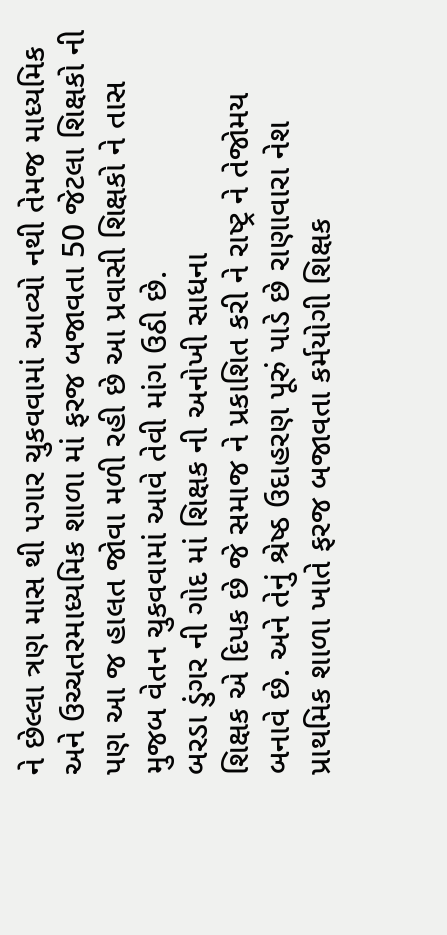ને છેલ્લા ત્રણ માસ થી પગાર ચુકવવામાં આવ્યો નથી તેમજ માધ્યમિક અને ઉચ્ચતરમાધ્યમિક શાળા માં ફરજ બજાવતા 50 જેટલા શિક્ષકો ની પણ આ જ હાલત જોવા મળી રહી છે આ પ્રવાસી શિક્ષકો ને તાસ મુજબ વેતન ચુકવવામાં આવે તેવી માંગ ઉઠી છે.
બરડા ડુંગર ની ગોદ માં શિક્ષક ની અનોખી સાધના
શિક્ષક એ દિપક છે જે સમાજ ને પ્રકાશિત કરી ને રાષ્ટ્ર ને તેજોમય બનાવે છે. અને તેનું શ્રેષ્ઠ ઉદાહરણ પૂરું પાડે છે રાણાવારા નેશ પ્રાથમિક શાળા ખાતે ફરજ બજાવતા કર્મયોગી શિક્ષક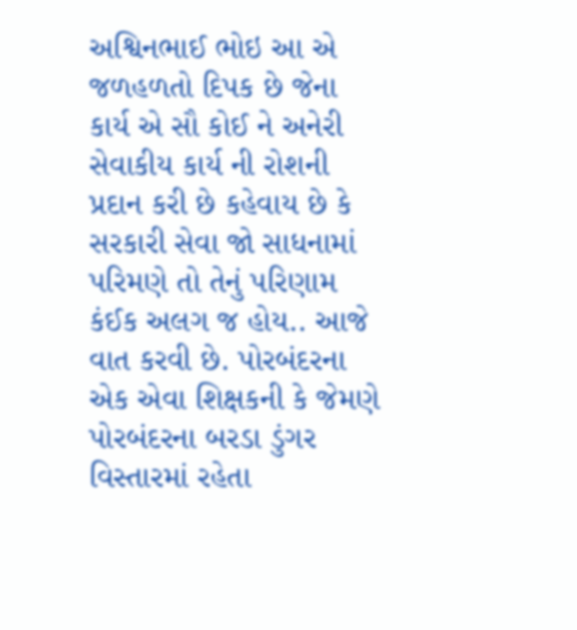અશ્વિનભાઈ ભોઇ આ એ જળહળતો દિપક છે જેના કાર્ય એ સૌ કોઈ ને અનેરી સેવાકીય કાર્ય ની રોશની પ્રદાન કરી છે કહેવાય છે કે સરકારી સેવા જો સાધનામાં પરિમણે તો તેનું પરિણામ કંઈક અલગ જ હોય.. આજે વાત કરવી છે. પોરબંદરના એક એવા શિક્ષકની કે જેમણે પોરબંદરના બરડા ડુંગર વિસ્તારમાં રહેતા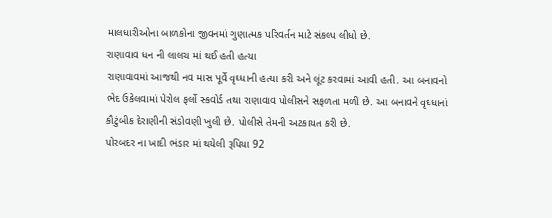માલધારીઓના બાળકોના જીવનમાં ગુણાત્મક પરિવર્તન માટે સંકલ્પ લીધો છે.
રાણાવાવ ધન ની લાલચ માં થઈ હતી હત્યા
રાણાવાવમાં આજથી નવ માસ પૂર્વે વૃઘ્ધાની હત્યા કરી અને લૂંટ કરવામાં આવી હતી. આ બનાવનો ભેદ ઉકેલવામાં પેરોલ ફર્લો સ્કવોર્ડ તથા રાણાવાવ પોલીસને સફળતા મળી છે. આ બનાવને વૃઘ્ધાનાં કૌટુંબીક દેરાણીની સંડોવણી ખુલી છે. પોલીસે તેમની અટકાયત કરી છે.
પોરબદર ના ખાદી ભંડાર માં થયેલી રૂપિયા 92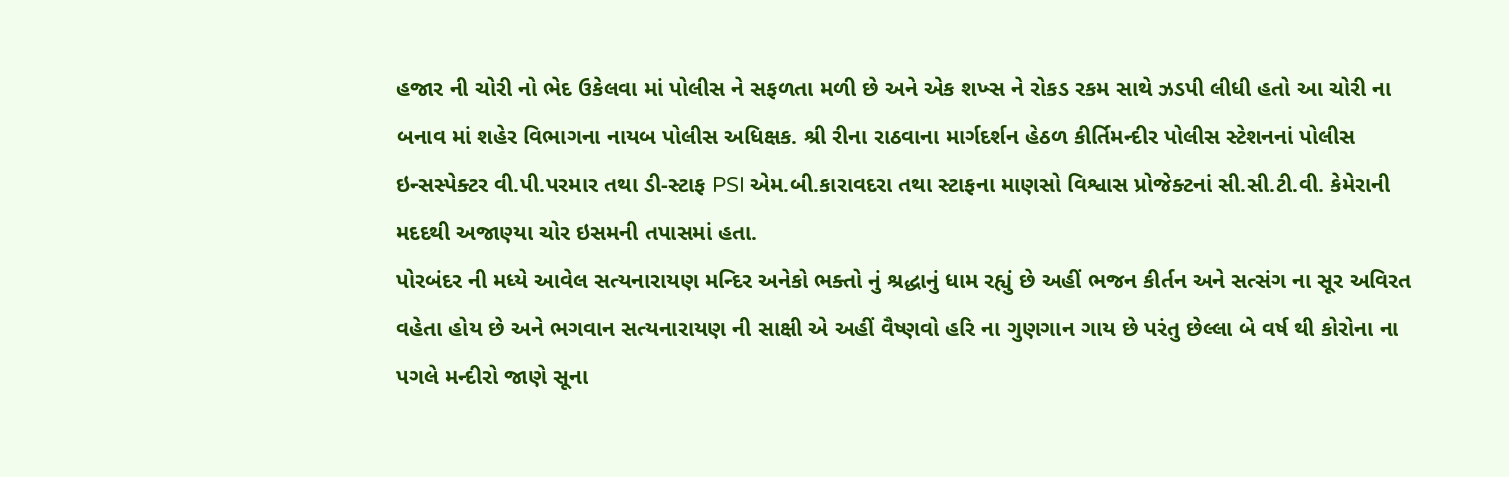હજાર ની ચોરી નો ભેદ ઉકેલવા માં પોલીસ ને સફળતા મળી છે અને એક શખ્સ ને રોકડ રકમ સાથે ઝડપી લીધી હતો આ ચોરી ના બનાવ માં શહેર વિભાગના નાયબ પોલીસ અધિક્ષક. શ્રી રીના રાઠવાના માર્ગદર્શન હેઠળ કીર્તિમન્દીર પોલીસ સ્ટેશનનાં પોલીસ ઇન્સસ્પેક્ટર વી.પી.પરમાર તથા ડી-સ્ટાફ PSI એમ.બી.કારાવદરા તથા સ્ટાફના માણસો વિશ્વાસ પ્રોજેક્ટનાં સી.સી.ટી.વી. કેમેરાની મદદથી અજાણ્યા ચોર ઇસમની તપાસમાં હતા.
પોરબંદર ની મધ્યે આવેલ સત્યનારાયણ મન્દિર અનેકો ભક્તો નું શ્રદ્ધાનું ધામ રહ્યું છે અહીં ભજન કીર્તન અને સત્સંગ ના સૂર અવિરત વહેતા હોય છે અને ભગવાન સત્યનારાયણ ની સાક્ષી એ અહીં વૈષ્ણવો હરિ ના ગુણગાન ગાય છે પરંતુ છેલ્લા બે વર્ષ થી કોરોના ના પગલે મન્દીરો જાણે સૂના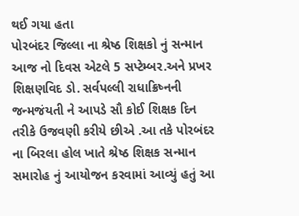થઈ ગયા હતા
પોરબંદર જિલ્લા ના શ્રેષ્ઠ શિક્ષકો નું સન્માન
આજ નો દિવસ એટલે 5 સપ્ટેમ્બર.અને પ્રખર શિક્ષણવિદ ડો. સર્વપલ્લી રાધાક્રિષ્નની જન્મજંયતી ને આપડે સૌ કોઈ શિક્ષક દિન તરીકે ઉજવણી કરીયે છીએ .આ તકે પોરબંદર ના બિરલા હોલ ખાતે શ્રેષ્ઠ શિક્ષક સન્માન સમારોહ નું આયોજન કરવામાં આવ્યું હતું આ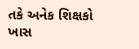તકે અનેક શિક્ષકો ખાસ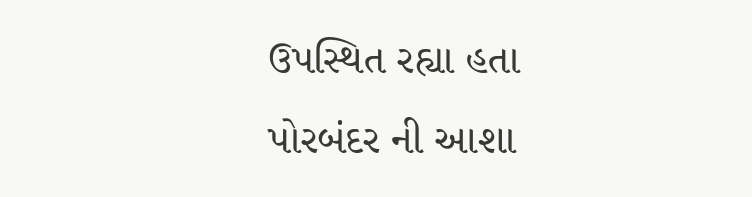ઉપસ્થિત રહ્યા હતા
પોરબંદર ની આશા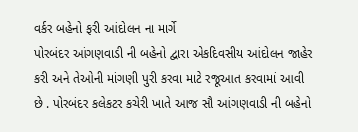વર્કર બહેનો ફરી આંદોલન ના માર્ગે
પોરબંદર આંગણવાડી ની બહેનો દ્વારા એકદિવસીય આંદોલન જાહેર કરી અને તેઓની માંગણી પુરી કરવા માટે રજૂઆત કરવામાં આવી છે . પોરબંદર કલેકટર કચેરી ખાતે આજ સૌ આંગણવાડી ની બહેનો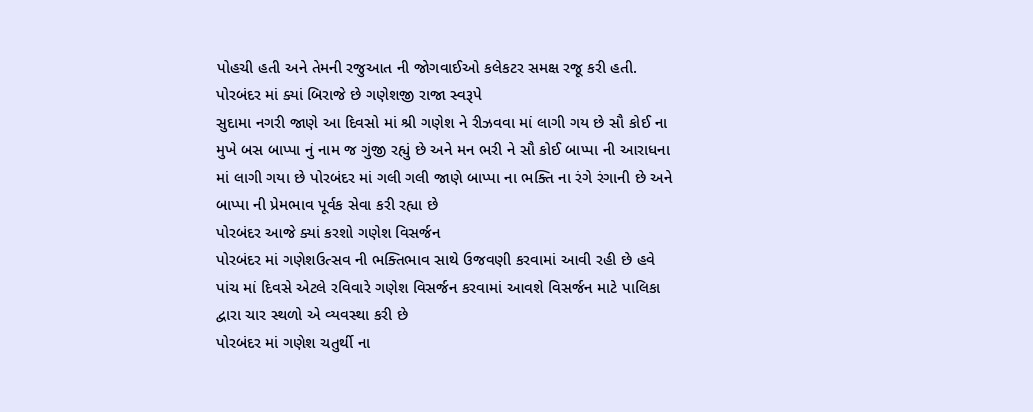પોહચી હતી અને તેમની રજુઆત ની જોગવાઈઓ કલેકટર સમક્ષ રજૂ કરી હતી.
પોરબંદર માં ક્યાં બિરાજે છે ગણેશજી રાજા સ્વરૂપે
સુદામા નગરી જાણે આ દિવસો માં શ્રી ગણેશ ને રીઝવવા માં લાગી ગય છે સૌ કોઈ ના મુખે બસ બાપ્પા નું નામ જ ગુંજી રહ્યું છે અને મન ભરી ને સૌ કોઈ બાપ્પા ની આરાધના માં લાગી ગયા છે પોરબંદર માં ગલી ગલી જાણે બાપ્પા ના ભક્તિ ના રંગે રંગાની છે અને બાપ્પા ની પ્રેમભાવ પૂર્વક સેવા કરી રહ્યા છે
પોરબંદર આજે ક્યાં કરશો ગણેશ વિસર્જન
પોરબંદર માં ગણેશઉત્સવ ની ભક્તિભાવ સાથે ઉજવણી કરવામાં આવી રહી છે હવે પાંચ માં દિવસે એટલે રવિવારે ગણેશ વિસર્જન કરવામાં આવશે વિસર્જન માટે પાલિકા દ્વારા ચાર સ્થળો એ વ્યવસ્થા કરી છે
પોરબંદર માં ગણેશ ચતુર્થી ના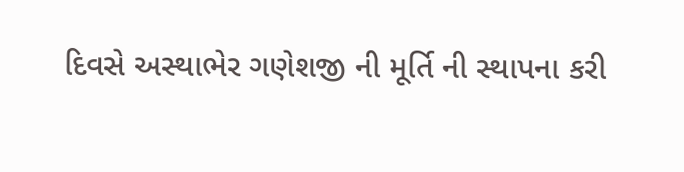દિવસે અસ્થાભેર ગણેશજી ની મૂર્તિ ની સ્થાપના કરી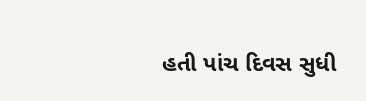હતી પાંચ દિવસ સુધી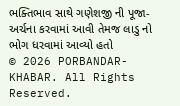ભક્તિભાવ સાથે ગણેશજી ની પૂજા-અર્ચના કરવામાં આવી તેમજ લાડુ નો ભોગ ધરવામાં આવ્યો હતો
© 2026 PORBANDAR-KHABAR. All Rights Reserved.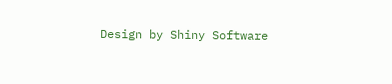Design by Shiny Software